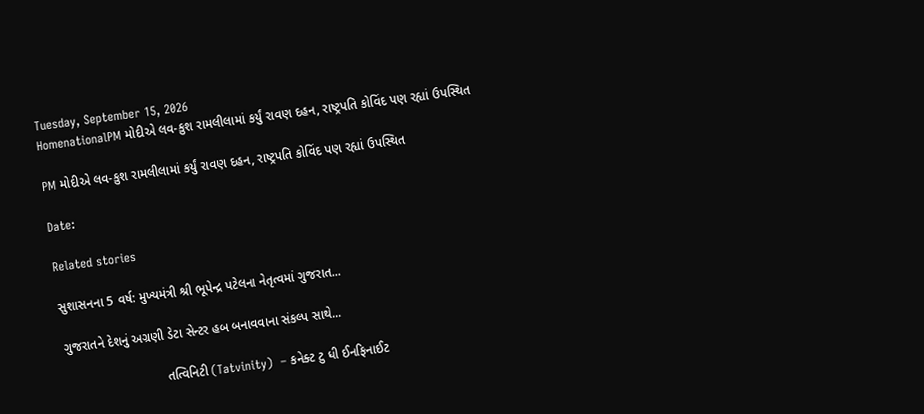Tuesday, September 15, 2026
HomenationalPM મોદીએ લવ-કુશ રામલીલામાં કર્યું રાવણ દહન, રાષ્ટ્રપતિ કોવિંદ પણ રહ્યાં ઉપસ્થિત

PM મોદીએ લવ-કુશ રામલીલામાં કર્યું રાવણ દહન, રાષ્ટ્રપતિ કોવિંદ પણ રહ્યાં ઉપસ્થિત

Date:

Related stories

સુશાસનના 5 વર્ષ: મુખ્યમંત્રી શ્રી ભૂપેન્દ્ર પટેલના નેતૃત્વમાં ગુજરાત...

ગુજરાતને દેશનું અગ્રણી ડેટા સેન્ટર હબ બનાવવાના સંકલ્પ સાથે...

                            તત્વિનિટી (Tatvinity)  – કનેક્ટ ટુ ધી ઈનફિનાઈટ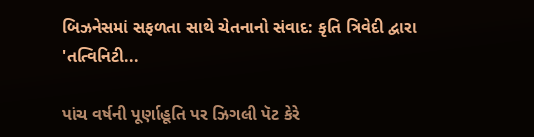બિઝનેસમાં સફળતા સાથે ચેતનાનો સંવાદ: કૃતિ ત્રિવેદી દ્વારા 'તત્વિનિટી...

પાંચ વર્ષની પૂર્ણાહૂતિ પર ઝિગલી પૅટ કેરે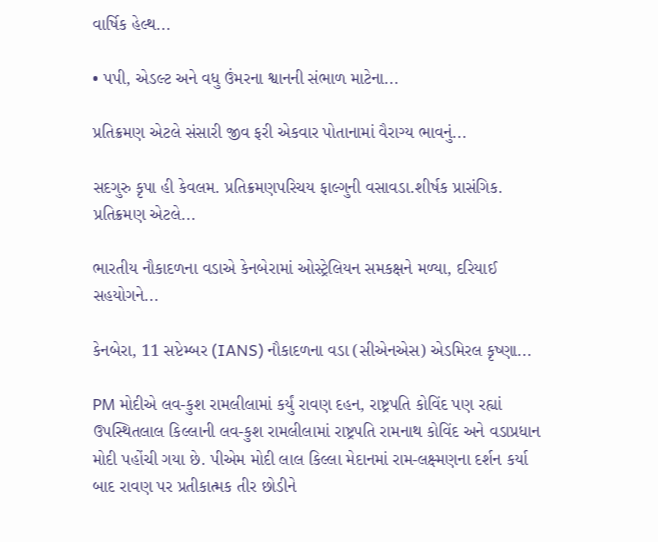વાર્ષિક હેલ્થ...

• પપી, એડલ્ટ અને વધુ ઉંમરના શ્વાનની સંભાળ માટેના...

પ્રતિક્રમણ એટલે સંસારી જીવ ફરી એકવાર પોતાનામાં વૈરાગ્ય ભાવનું...

સદગુરુ કૃપા હી કેવલમ. પ્રતિક્રમણપરિચય ફાલ્ગુની વસાવડા.શીર્ષક પ્રાસંગિક. પ્રતિક્રમણ એટલે...

ભારતીય નૌકાદળના વડાએ કેનબેરામાં ઓસ્ટ્રેલિયન સમકક્ષને મળ્યા, દરિયાઈ સહયોગને...

કેનબેરા, 11 સપ્ટેમ્બર (IANS) નૌકાદળના વડા (સીએનએસ) એડમિરલ કૃષ્ણા...

PM મોદીએ લવ-કુશ રામલીલામાં કર્યું રાવણ દહન, રાષ્ટ્રપતિ કોવિંદ પણ રહ્યાં ઉપસ્થિતલાલ કિલ્લાની લવ-કુશ રામલીલામાં રાષ્ટ્રપતિ રામનાથ કોવિંદ અને વડાપ્રધાન મોદી પહોંચી ગયા છે. પીએમ મોદી લાલ કિલ્લા મેદાનમાં રામ-લક્ષ્મણના દર્શન કર્યા બાદ રાવણ પર પ્રતીકાત્મક તીર છોડીને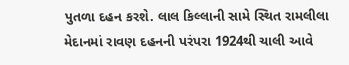પુતળા દહન કરશે. લાલ કિલ્લાની સામે સ્થિત રામલીલા મેદાનમાં રાવણ દહનની પરંપરા 1924થી ચાલી આવે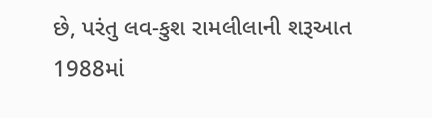છે, પરંતુ લવ-કુશ રામલીલાની શરૂઆત 1988માં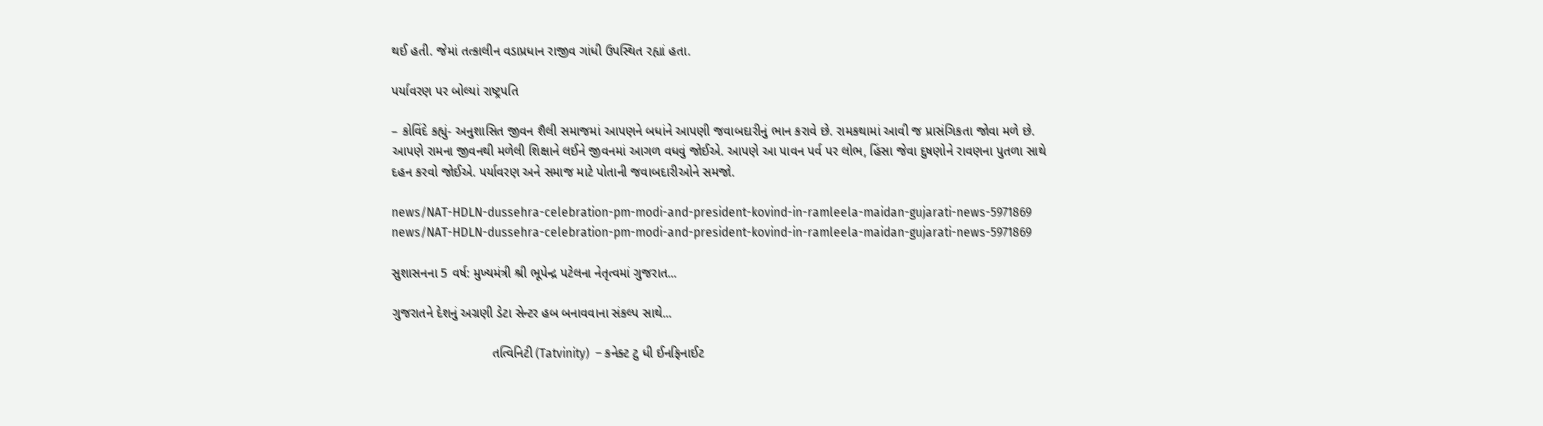થઈ હતી. જેમાં તત્કાલીન વડાપ્રધાન રાજીવ ગાંધી ઉપસ્થિત રહ્યાં હતા.

પર્યાવરણ પર બોલ્યાં રાષ્ટ્રપતિ

– કોવિંદે કહ્યું- અનુશાસિત જીવન શૈલી સમાજમાં આપણને બધાંને આપણી જવાબદારીનું ભાન કરાવે છે. રામકથામાં આવી જ પ્રાસંગિકતા જોવા મળે છે. આપણે રામના જીવનથી મળેલી શિક્ષાને લઈને જીવનમાં આગળ વધવું જોઈએ. આપણે આ પાવન પર્વ પર લોભ, હિંસા જેવા દુષણોને રાવણના પુતળા સાથે દહન કરવો જોઈએ. પર્યાવરણ અને સમાજ માટે પોતાની જવાબદારીઓને સમજો.

news/NAT-HDLN-dussehra-celebration-pm-modi-and-president-kovind-in-ramleela-maidan-gujarati-news-5971869
news/NAT-HDLN-dussehra-celebration-pm-modi-and-president-kovind-in-ramleela-maidan-gujarati-news-5971869

સુશાસનના 5 વર્ષ: મુખ્યમંત્રી શ્રી ભૂપેન્દ્ર પટેલના નેતૃત્વમાં ગુજરાત...

ગુજરાતને દેશનું અગ્રણી ડેટા સેન્ટર હબ બનાવવાના સંકલ્પ સાથે...

                            તત્વિનિટી (Tatvinity)  – કનેક્ટ ટુ ધી ઈનફિનાઈટ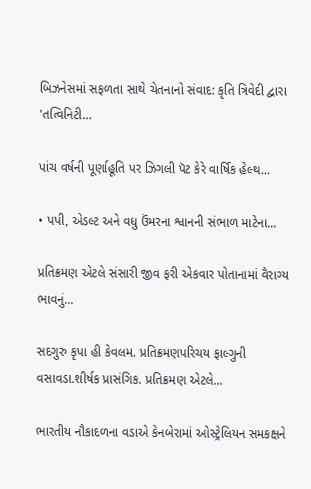બિઝનેસમાં સફળતા સાથે ચેતનાનો સંવાદ: કૃતિ ત્રિવેદી દ્વારા 'તત્વિનિટી...

પાંચ વર્ષની પૂર્ણાહૂતિ પર ઝિગલી પૅટ કેરે વાર્ષિક હેલ્થ...

• પપી, એડલ્ટ અને વધુ ઉંમરના શ્વાનની સંભાળ માટેના...

પ્રતિક્રમણ એટલે સંસારી જીવ ફરી એકવાર પોતાનામાં વૈરાગ્ય ભાવનું...

સદગુરુ કૃપા હી કેવલમ. પ્રતિક્રમણપરિચય ફાલ્ગુની વસાવડા.શીર્ષક પ્રાસંગિક. પ્રતિક્રમણ એટલે...

ભારતીય નૌકાદળના વડાએ કેનબેરામાં ઓસ્ટ્રેલિયન સમકક્ષને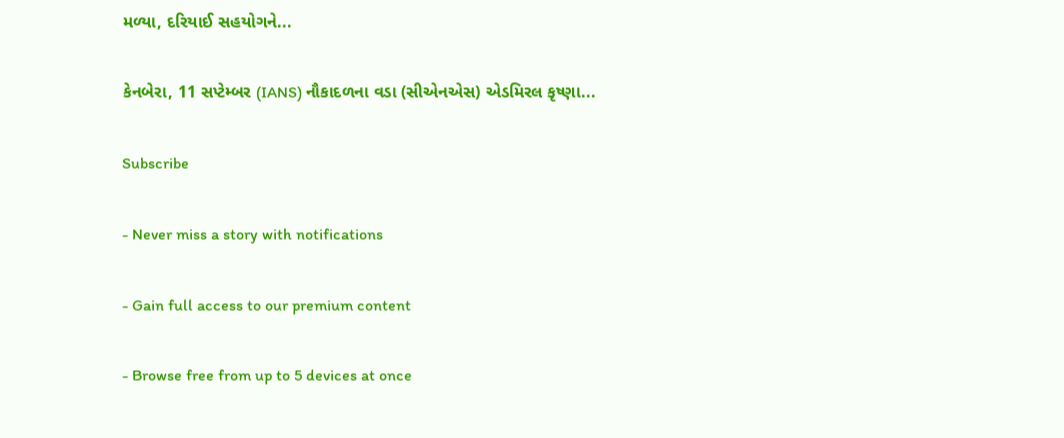મળ્યા, દરિયાઈ સહયોગને...

કેનબેરા, 11 સપ્ટેમ્બર (IANS) નૌકાદળના વડા (સીએનએસ) એડમિરલ કૃષ્ણા...

Subscribe

- Never miss a story with notifications

- Gain full access to our premium content

- Browse free from up to 5 devices at once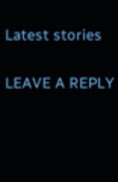Latest stories

LEAVE A REPLY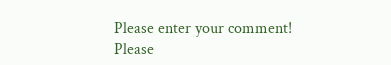Please enter your comment!
Please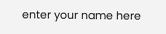enter your name here